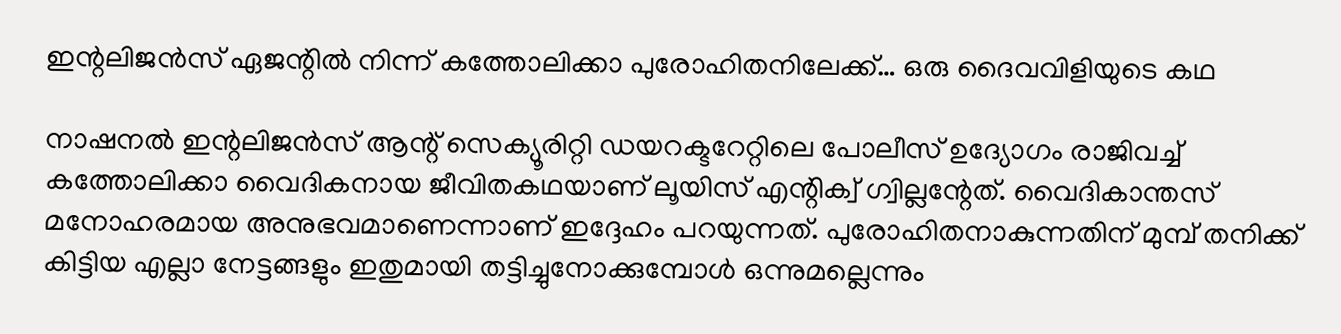ഇന്റലിജന്‍സ് ഏജന്റില്‍ നിന്ന് കത്തോലിക്കാ പുരോഹിതനിലേക്ക്… ഒരു ദൈവവിളിയുടെ കഥ

നാഷനല്‍ ഇന്റലിജന്‍സ് ആന്റ് സെക്യൂരിറ്റി ഡയറക്ടറേറ്റിലെ പോലീസ് ഉദ്യോഗം രാജിവച്ച് കത്തോലിക്കാ വൈദികനായ ജീവിതകഥയാണ് ലൂയിസ് എന്റിക്വ് ഗ്വില്ലന്റേത്. വൈദികാന്തസ് മനോഹരമായ അനുഭവമാണെന്നാണ് ഇദ്ദേഹം പറയുന്നത്. പുരോഹിതനാകുന്നതിന് മുമ്പ് തനിക്ക് കിട്ടിയ എല്ലാ നേട്ടങ്ങളും ഇതുമായി തട്ടിച്ചുനോക്കുമ്പോള്‍ ഒന്നുമല്ലെന്നും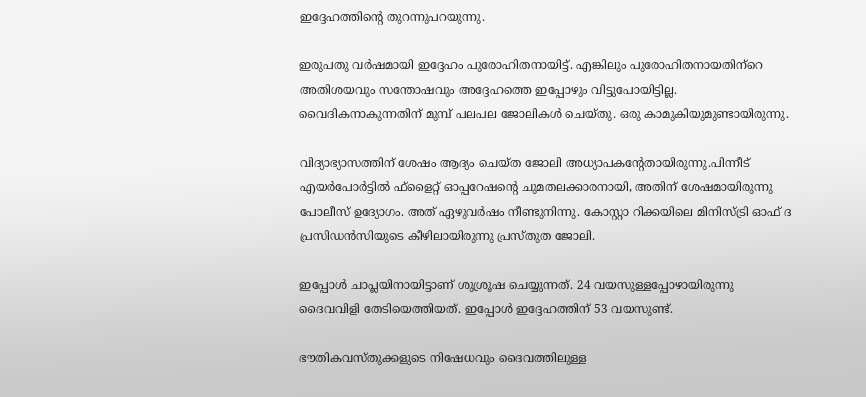ഇദ്ദേഹത്തിന്റെ തുറന്നുപറയുന്നു.

ഇരുപതു വര്‍ഷമായി ഇദ്ദേഹം പുരോഹിതനായിട്ട്. എങ്കിലും പുരോഹിതനായതിന്‌റെ അതിശയവും സന്തോഷവും അദ്ദേഹത്തെ ഇപ്പോഴും വിട്ടുപോയിട്ടില്ല. വൈദികനാകുന്നതിന് മുമ്പ് പലപല ജോലികള്‍ ചെയ്തു. ഒരു കാമുകിയുമുണ്ടായിരുന്നു.

വിദ്യാഭ്യാസത്തിന് ശേഷം ആദ്യം ചെയ്ത ജോലി അധ്യാപകന്റേതായിരുന്നു.പിന്നീട് എയര്‍പോര്‍ട്ടില്‍ ഫ്‌ളൈറ്റ് ഓപ്പറേഷന്റെ ചുമതലക്കാരനായി, അതിന് ശേഷമായിരുന്നു പോലീസ് ഉദ്യോഗം. അത് ഏഴുവര്‍ഷം നീണ്ടുനിന്നു. കോസ്റ്റാ റിക്കയിലെ മിനിസ്ട്രി ഓഫ് ദ പ്രസിഡന്‍സിയുടെ കീഴിലായിരുന്നു പ്രസ്തുത ജോലി.

ഇപ്പോള്‍ ചാപ്ലയിനായിട്ടാണ് ശുശ്രൂഷ ചെയ്യുന്നത്. 24 വയസുള്ളപ്പോഴായിരുന്നു ദൈവവിളി തേടിയെത്തിയത്. ഇപ്പോള്‍ ഇദ്ദേഹത്തിന് 53 വയസുണ്ട്.

ഭൗതികവസ്തുക്കളുടെ നിഷേധവും ദൈവത്തിലുള്ള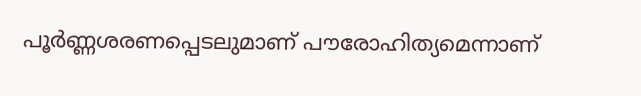പൂര്‍ണ്ണശരണപ്പെടലുമാണ് പൗരോഹിത്യമെന്നാണ്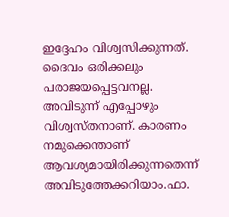ഇദ്ദേഹം വിശ്വസിക്കുന്നത്. ദൈവം ഒരിക്കലും പരാജയപ്പെട്ടവനല്ല. അവിടുന്ന് എപ്പോഴും വിശ്വസ്തനാണ്. കാരണം നമുക്കെന്താണ് ആവശ്യമായിരിക്കുന്നതെന്ന് അവിടുത്തേക്കറിയാം.ഫാ.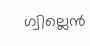ഗ്വില്ലെന്‍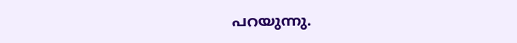പറയുന്നു.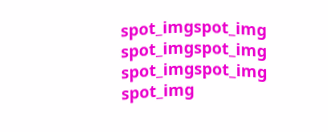spot_imgspot_img
spot_imgspot_img
spot_imgspot_img
spot_img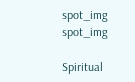spot_img
spot_img

Spiritual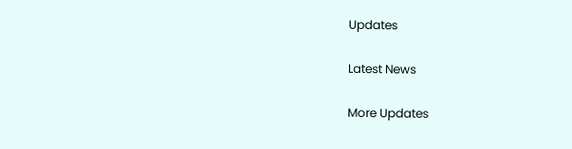Updates

Latest News

More Updates